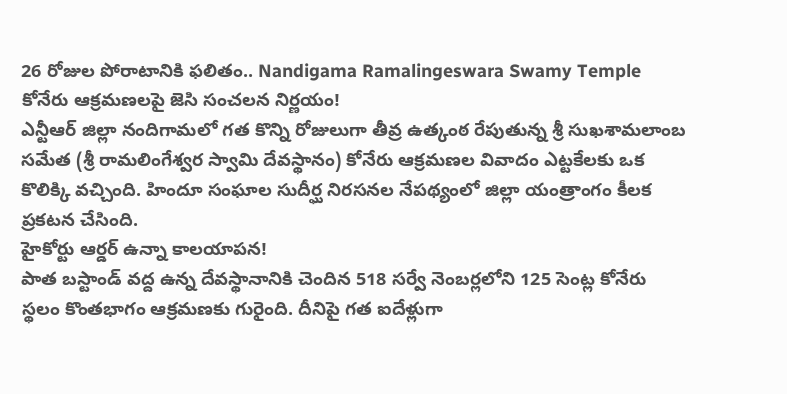26 రోజుల పోరాటానికి ఫలితం.. Nandigama Ramalingeswara Swamy Temple కోనేరు ఆక్రమణలపై జెసి సంచలన నిర్ణయం!
ఎన్టీఆర్ జిల్లా నందిగామలో గత కొన్ని రోజులుగా తీవ్ర ఉత్కంఠ రేపుతున్న శ్రీ సుఖశామలాంబ సమేత (శ్రీ రామలింగేశ్వర స్వామి దేవస్థానం) కోనేరు ఆక్రమణల వివాదం ఎట్టకేలకు ఒక కొలిక్కి వచ్చింది. హిందూ సంఘాల సుదీర్ఘ నిరసనల నేపథ్యంలో జిల్లా యంత్రాంగం కీలక ప్రకటన చేసింది.
హైకోర్టు ఆర్డర్ ఉన్నా కాలయాపన!
పాత బస్టాండ్ వద్ద ఉన్న దేవస్థానానికి చెందిన 518 సర్వే నెంబర్లలోని 125 సెంట్ల కోనేరు స్థలం కొంతభాగం ఆక్రమణకు గురైంది. దీనిపై గత ఐదేళ్లుగా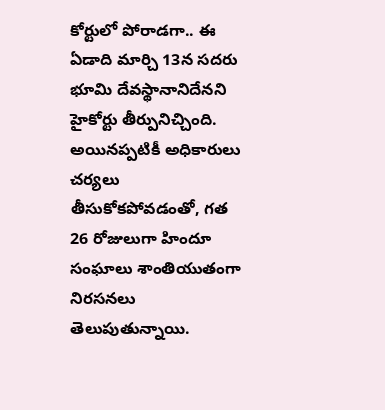కోర్టులో పోరాడగా.. ఈ ఏడాది మార్చి 13న సదరు భూమి దేవస్థానానిదేనని హైకోర్టు తీర్పునిచ్చింది. అయినప్పటికీ అధికారులు చర్యలు తీసుకోకపోవడంతో, గత 26 రోజులుగా హిందూ సంఘాలు శాంతియుతంగా నిరసనలు తెలుపుతున్నాయి.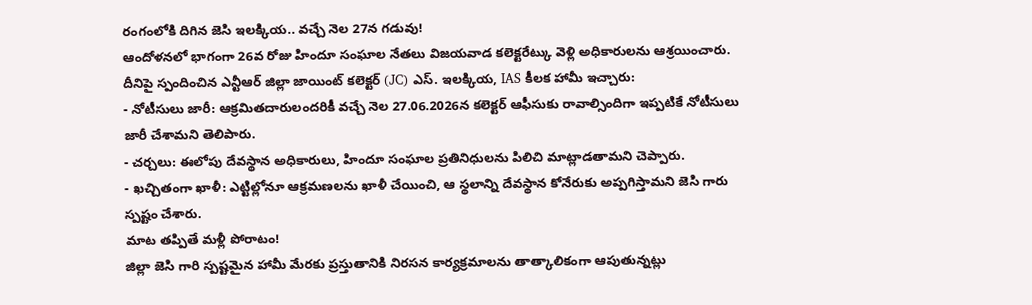రంగంలోకి దిగిన జెసి ఇలక్కియ.. వచ్చే నెల 27న గడువు!
ఆందోళనలో భాగంగా 26వ రోజు హిందూ సంఘాల నేతలు విజయవాడ కలెక్టరేట్కు వెళ్లి అధికారులను ఆశ్రయించారు. దీనిపై స్పందించిన ఎన్టీఆర్ జిల్లా జాయింట్ కలెక్టర్ (JC) ఎస్. ఇలక్కియ, IAS కీలక హామీ ఇచ్చారు:
- నోటీసులు జారీ: ఆక్రమితదారులందరికీ వచ్చే నెల 27.06.2026న కలెక్టర్ ఆఫీసుకు రావాల్సిందిగా ఇప్పటికే నోటీసులు జారీ చేశామని తెలిపారు.
- చర్చలు: ఈలోపు దేవస్థాన అధికారులు, హిందూ సంఘాల ప్రతినిధులను పిలిచి మాట్లాడతామని చెప్పారు.
- ఖచ్చితంగా ఖాళీ: ఎట్టిల్లోనూ ఆక్రమణలను ఖాళీ చేయించి, ఆ స్థలాన్ని దేవస్థాన కోనేరుకు అప్పగిస్తామని జెసి గారు స్పష్టం చేశారు.
మాట తప్పితే మళ్లీ పోరాటం!
జిల్లా జెసి గారి స్పష్టమైన హామీ మేరకు ప్రస్తుతానికి నిరసన కార్యక్రమాలను తాత్కాలికంగా ఆపుతున్నట్లు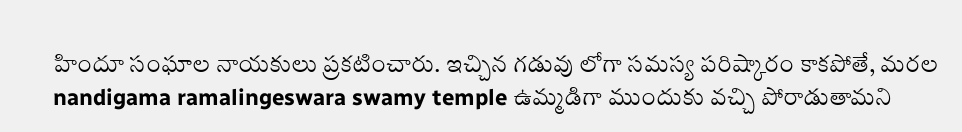హిందూ సంఘాల నాయకులు ప్రకటించారు. ఇచ్చిన గడువు లోగా సమస్య పరిష్కారం కాకపోతే, మరల nandigama ramalingeswara swamy temple ఉమ్మడిగా ముందుకు వచ్చి పోరాడుతామని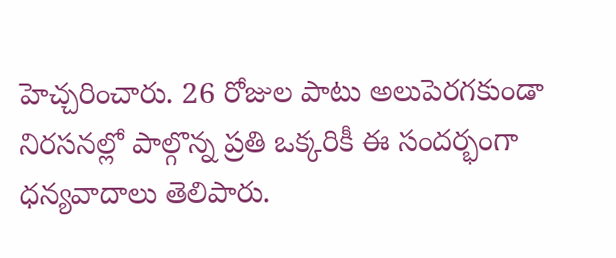హెచ్చరించారు. 26 రోజుల పాటు అలుపెరగకుండా నిరసనల్లో పాల్గొన్న ప్రతి ఒక్కరికీ ఈ సందర్భంగా ధన్యవాదాలు తెలిపారు.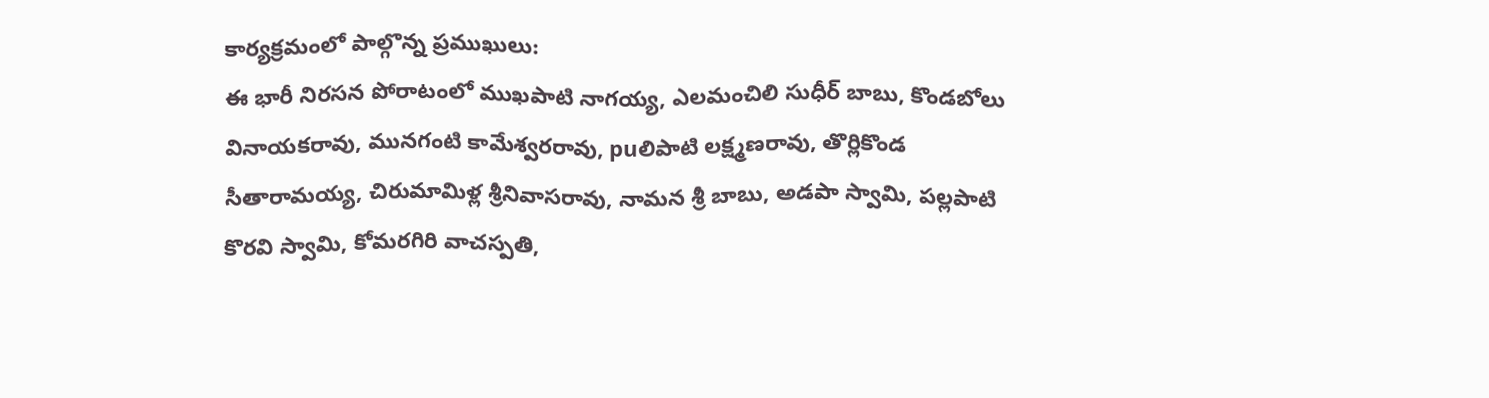కార్యక్రమంలో పాల్గొన్న ప్రముఖులు:
ఈ భారీ నిరసన పోరాటంలో ముఖపాటి నాగయ్య, ఎలమంచిలి సుధీర్ బాబు, కొండబోలు వినాయకరావు, మునగంటి కామేశ్వరరావు, puలిపాటి లక్ష్మణరావు, తొర్లికొండ సీతారామయ్య, చిరుమామిళ్ల శ్రీనివాసరావు, నామన శ్రీ బాబు, అడపా స్వామి, పల్లపాటి కొరవి స్వామి, కోమరగిరి వాచస్పతి,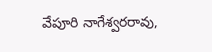వేపూరి నాగేశ్వరరావు,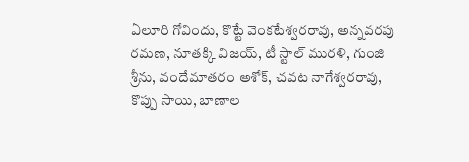ఏలూరి గోవిందు, కొట్టే వెంకటేశ్వరరావు, అన్నవరపు రమణ, నూతక్కి విజయ్, టీ స్టాల్ మురళి, గుంజి శ్రీను, వందేమాతరం అశోక్, చవట నాగేశ్వరరావు, కొప్పు సాయి, బాణాల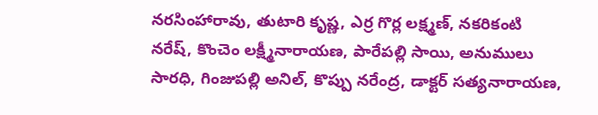నరసింహారావు, తుటారి కృష్ణ, ఎర్ర గొర్ల లక్ష్మణ్, నకరికంటి నరేష్, కొంచెం లక్ష్మీనారాయణ, పారేపల్లి సాయి, అనుములు సారధి, గింజుపల్లి అనిల్, కొప్పు నరేంద్ర, డాక్టర్ సత్యనారాయణ,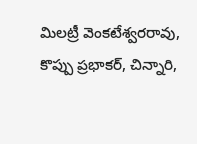మిలట్రీ వెంకటేశ్వరరావు, కొప్పు ప్రభాకర్, చిన్నారి,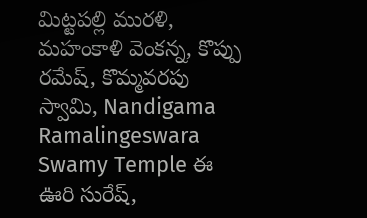మిట్టపల్లి మురళి, మహంకాళి వెంకన్న, కొప్పు రమేష్, కొమ్మవరపు స్వామి, Nandigama Ramalingeswara Swamy Temple ఈ ఊరి సురేష్,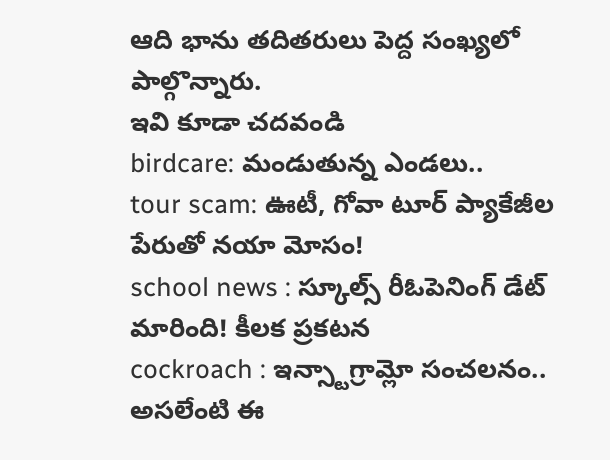ఆది భాను తదితరులు పెద్ద సంఖ్యలో పాల్గొన్నారు.
ఇవి కూడా చదవండి
birdcare: మండుతున్న ఎండలు..
tour scam: ఊటీ, గోవా టూర్ ప్యాకేజీల పేరుతో నయా మోసం!
school news : స్కూల్స్ రీఓపెనింగ్ డేట్ మారింది! కీలక ప్రకటన
cockroach : ఇన్స్టాగ్రామ్లో సంచలనం.. అసలేంటి ఈ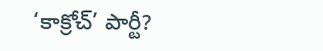‘కాక్రోచ్’ పార్టీ?